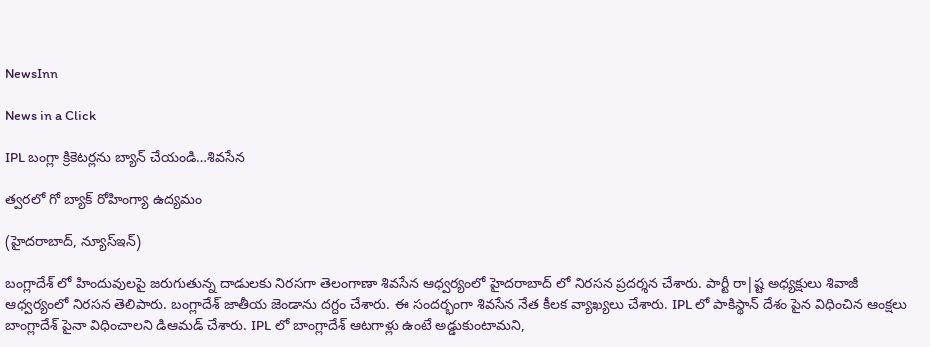NewsInn

News in a Click

IPL బంగ్లా క్రికెట‌ర్ల‌ను బ్యాన్ చేయండి…శివ‌సేన

త్వ‌ర‌లో గో బ్యాక్ రోహింగ్యా ఉద్య‌మం

(హైద‌రాబాద్, న్యూస్ఇన్‌)

బంగ్లాదేశ్ లో హిందువుల‌పై జ‌రుగుతున్న దాడుల‌కు నిర‌స‌గా తెలంగాణా శివ‌సేన ఆధ్వ‌ర్యంలో హైద‌రాబాద్ లో నిర‌స‌న ప్ర‌ద‌ర్శ‌న చేశారు. పార్టీ రా|ష్ట అధ్య‌క్షులు శివాజీ ఆధ్వ‌ర్యంలో నిర‌స‌న తెలిపారు. బంగ్లాదేశ్ జాతీయ జెండాను ద‌గ్దం చేశారు. ఈ సంద‌ర్భంగా శివ‌సేన నేత కీల‌క వ్యాఖ్య‌లు చేశారు. IPL లో పాకిస్థాన్ దేశం పైన విధించిన ఆంక్షలు బాంగ్లాదేశ్ పైనా విధించాల‌ని డిఆమ‌డ్ చేశారు. IPL లో బాంగ్లాదేశ్ ఆటగాళ్లు ఉంటే అడ్డుకుంటామ‌ని,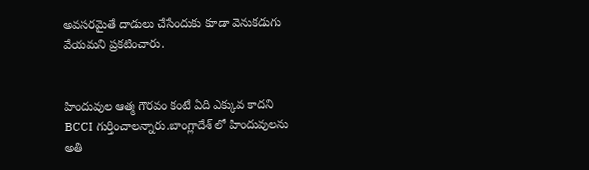అవ‌స‌ర‌మైతే దాడులు చేసేందుకు కూడా వెనుక‌డుగు వేయ‌మ‌ని ప్ర‌క‌టించారు.


హిందువుల ఆత్మ గౌరవం కంటే ఏది ఎక్కువ కాదని BCCI గుర్తించాలన్నారు.బాంగ్లాదేశ్ లో హిందువులను అతి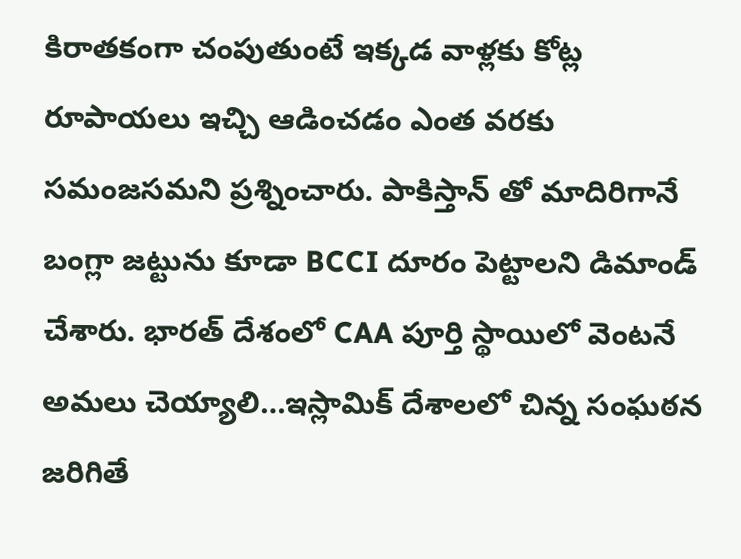కిరాతకంగా చంపుతుంటే ఇక్కడ వాళ్లకు కోట్ల రూపాయలు ఇచ్చి ఆడించడం ఎంత వ‌ర‌కు స‌మంజ‌స‌మ‌ని ప్ర‌శ్నించారు. పాకిస్తాన్ తో మాదిరిగానే బంగ్లా జ‌ట్టును కూడా BCCI దూరం పెట్టాల‌ని డిమాండ్ చేశారు. భారత్ దేశంలో CAA పూర్తి స్థాయిలో వెంటనే అమలు చెయ్యాలి…ఇస్లామిక్ దేశాలలో చిన్న సంఘ‌ఠ‌న జ‌రిగితే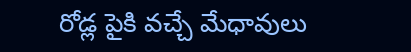రోడ్ల పైకి వచ్చే మేధావులు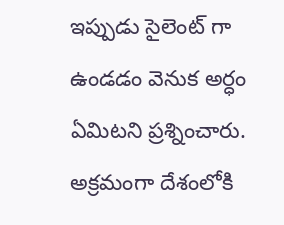ఇప్పుడు సైలెంట్ గా ఉండ‌డం వెనుక అర్ధం ఏమిట‌ని ప్ర‌శ్నించారు. అక్ర‌మంగా దేశంలోకి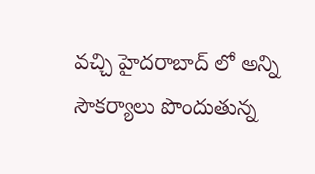వ‌చ్చి హైద‌రాబాద్ లో అన్ని సౌక‌ర్యాలు పొందుతున్న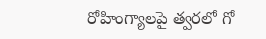రోహింగ్యాల‌పై త్వ‌ర‌లో గో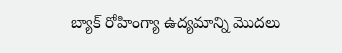బ్యాక్ రోహింగ్యా ఉద్య‌మాన్ని మొద‌లు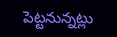పెట్ట‌నున్న‌ట్లు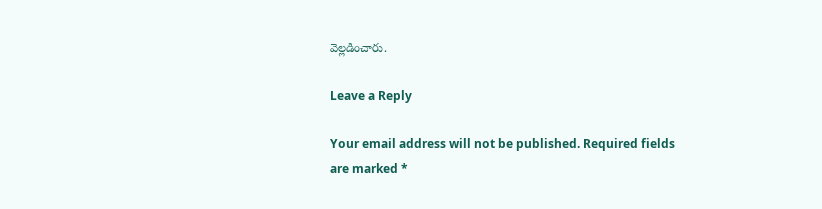వెల్ల‌డించారు.

Leave a Reply

Your email address will not be published. Required fields are marked *